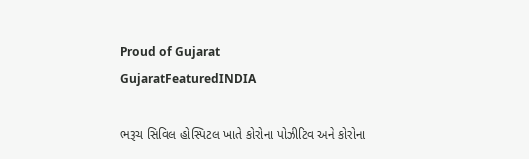Proud of Gujarat
GujaratFeaturedINDIA

ભરૂચ સિવિલ હોસ્પિટલ ખાતે કોરોના પોઝીટિવ અને કોરોના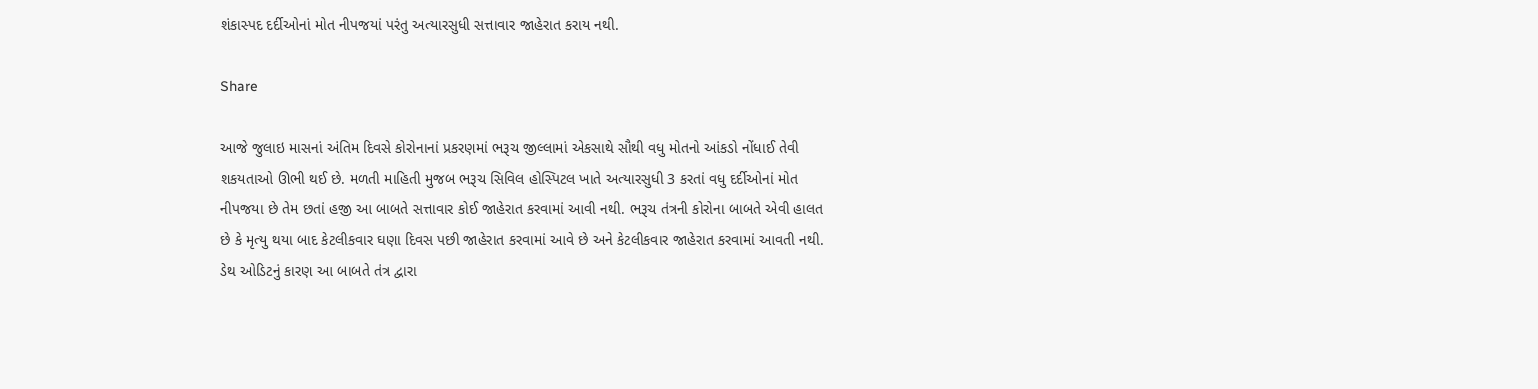શંકાસ્પદ દર્દીઓનાં મોત નીપજયાં પરંતુ અત્યારસુધી સત્તાવાર જાહેરાત કરાય નથી.

Share

આજે જુલાઇ માસનાં અંતિમ દિવસે કોરોનાનાં પ્રકરણમાં ભરૂચ જીલ્લામાં એકસાથે સૌથી વધુ મોતનો આંકડો નોંધાઈ તેવી શકયતાઓ ઊભી થઈ છે. મળતી માહિતી મુજબ ભરૂચ સિવિલ હોસ્પિટલ ખાતે અત્યારસુધી 3 કરતાં વધુ દર્દીઓનાં મોત નીપજયા છે તેમ છતાં હજી આ બાબતે સત્તાવાર કોઈ જાહેરાત કરવામાં આવી નથી. ભરૂચ તંત્રની કોરોના બાબતે એવી હાલત છે કે મૃત્યુ થયા બાદ કેટલીકવાર ઘણા દિવસ પછી જાહેરાત કરવામાં આવે છે અને કેટલીકવાર જાહેરાત કરવામાં આવતી નથી. ડેથ ઓડિટનું કારણ આ બાબતે તંત્ર દ્વારા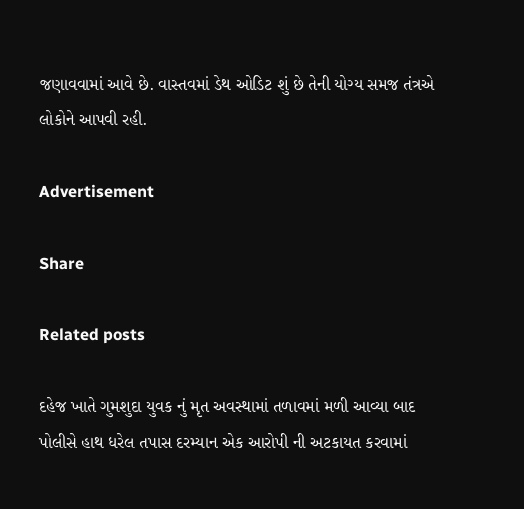જણાવવામાં આવે છે. વાસ્તવમાં ડેથ ઓડિટ શું છે તેની યોગ્ય સમજ તંત્રએ લોકોને આપવી રહી.

Advertisement

Share

Related posts

દહેજ ખાતે ગુમશુદા યુવક નું મૃત અવસ્થામાં તળાવમાં મળી આવ્યા બાદ પોલીસે હાથ ધરેલ તપાસ દરમ્યાન એક આરોપી ની અટકાયત કરવામાં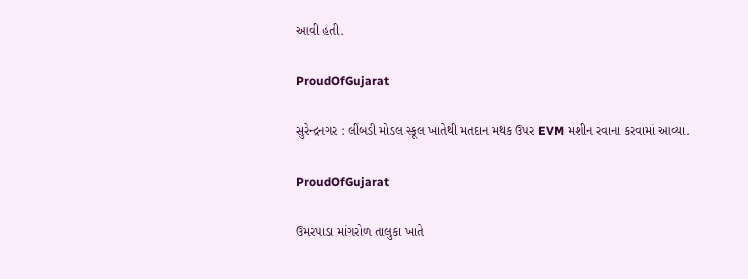આવી હતી.

ProudOfGujarat

સુરેન્દ્રનગર : લીંબડી મોડલ સ્કૂલ ખાતેથી મતદાન મથક ઉપર EVM મશીન રવાના કરવામાં આવ્યા.

ProudOfGujarat

ઉમરપાડા માંગરોળ તાલુકા ખાતે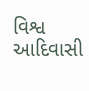વિશ્વ આદિવાસી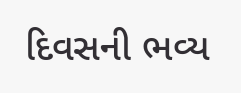દિવસની ભવ્ય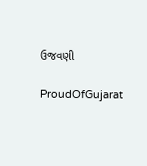ઉજવણી

ProudOfGujarat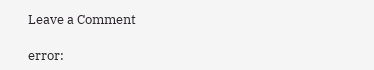Leave a Comment

error: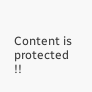Content is protected !!